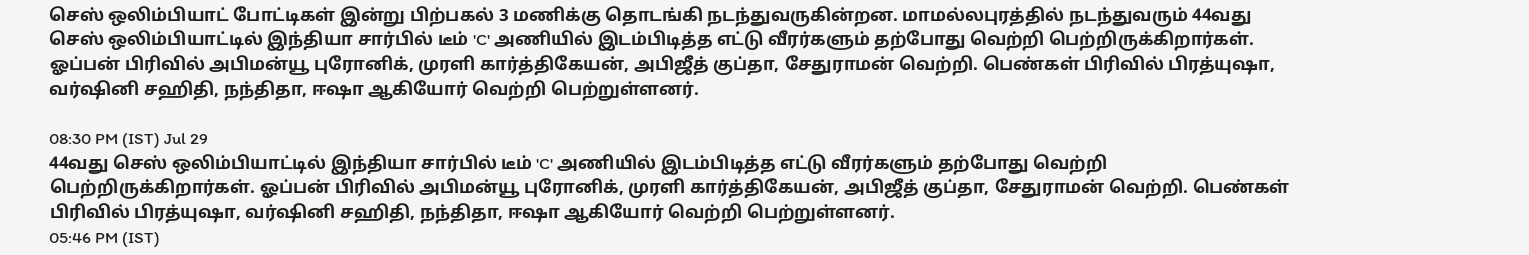செஸ் ஒலிம்பியாட் போட்டிகள் இன்று பிற்பகல் 3 மணிக்கு தொடங்கி நடந்துவருகின்றன. மாமல்லபுரத்தில் நடந்துவரும் 44வது செஸ் ஒலிம்பியாட்டில் இந்தியா சார்பில் டீம் 'C' அணியில் இடம்பிடித்த எட்டு வீரர்களும் தற்போது வெற்றி பெற்றிருக்கிறார்கள். ஓப்பன் பிரிவில் அபிமன்யூ புரோனிக், முரளி கார்த்திகேயன், அபிஜீத் குப்தா, சேதுராமன் வெற்றி. பெண்கள் பிரிவில் பிரத்யுஷா, வர்ஷினி சஹிதி, நந்திதா, ஈஷா ஆகியோர் வெற்றி பெற்றுள்ளனர்.

08:30 PM (IST) Jul 29
44வது செஸ் ஒலிம்பியாட்டில் இந்தியா சார்பில் டீம் 'C' அணியில் இடம்பிடித்த எட்டு வீரர்களும் தற்போது வெற்றி பெற்றிருக்கிறார்கள். ஓப்பன் பிரிவில் அபிமன்யூ புரோனிக், முரளி கார்த்திகேயன், அபிஜீத் குப்தா, சேதுராமன் வெற்றி. பெண்கள் பிரிவில் பிரத்யுஷா, வர்ஷினி சஹிதி, நந்திதா, ஈஷா ஆகியோர் வெற்றி பெற்றுள்ளனர்.
05:46 PM (IST)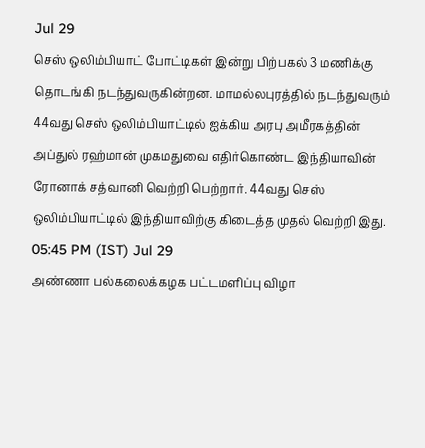Jul 29
செஸ் ஒலிம்பியாட் போட்டிகள் இன்று பிற்பகல் 3 மணிக்கு தொடங்கி நடந்துவருகின்றன. மாமல்லபுரத்தில் நடந்துவரும் 44வது செஸ் ஒலிம்பியாட்டில் ஐக்கிய அரபு அமீரகத்தின் அப்துல் ரஹ்மான் முகமதுவை எதிர்கொண்ட இந்தியாவின் ரோனாக் சத்வானி வெற்றி பெற்றார். 44வது செஸ் ஒலிம்பியாட்டில் இந்தியாவிற்கு கிடைத்த முதல் வெற்றி இது.
05:45 PM (IST) Jul 29
அண்ணா பல்கலைக்கழக பட்டமளிப்பு விழா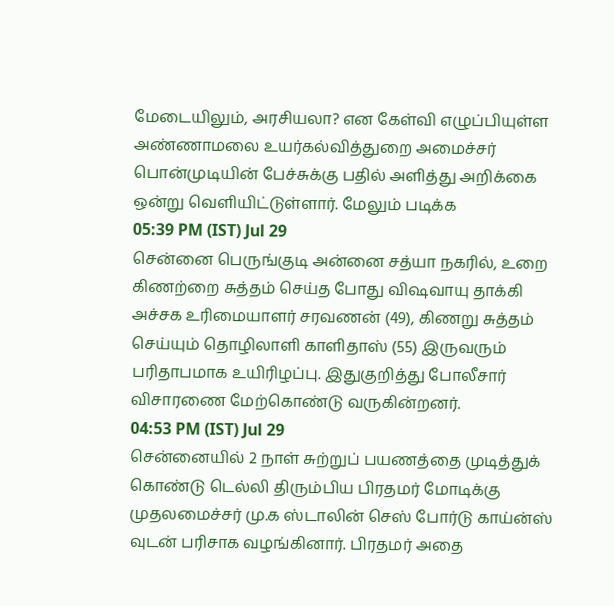மேடையிலும், அரசியலா? என கேள்வி எழுப்பியுள்ள அண்ணாமலை உயர்கல்வித்துறை அமைச்சர் பொன்முடியின் பேச்சுக்கு பதில் அளித்து அறிக்கை ஒன்று வெளியிட்டுள்ளார். மேலும் படிக்க
05:39 PM (IST) Jul 29
சென்னை பெருங்குடி அன்னை சத்யா நகரில், உறை கிணற்றை சுத்தம் செய்த போது விஷவாயு தாக்கி அச்சக உரிமையாளர் சரவணன் (49), கிணறு சுத்தம் செய்யும் தொழிலாளி காளிதாஸ் (55) இருவரும் பரிதாபமாக உயிரிழப்பு. இதுகுறித்து போலீசார் விசாரணை மேற்கொண்டு வருகின்றனர்.
04:53 PM (IST) Jul 29
சென்னையில் 2 நாள் சுற்றுப் பயணத்தை முடித்துக் கொண்டு டெல்லி திரும்பிய பிரதமர் மோடிக்கு முதலமைச்சர் மு.க ஸ்டாலின் செஸ் போர்டு காய்ன்ஸ் வுடன் பரிசாக வழங்கினார். பிரதமர் அதை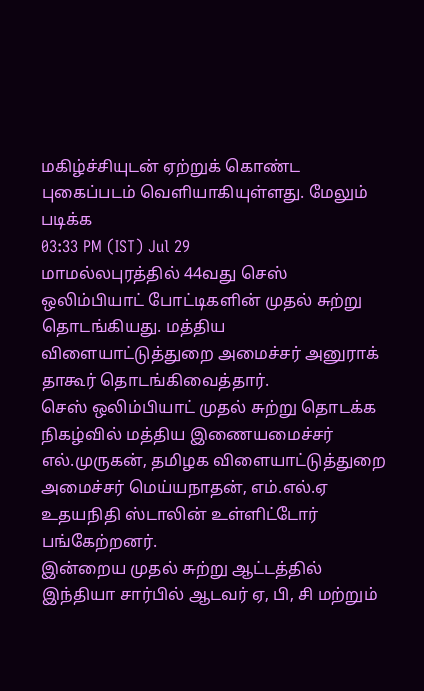மகிழ்ச்சியுடன் ஏற்றுக் கொண்ட புகைப்படம் வெளியாகியுள்ளது. மேலும் படிக்க
03:33 PM (IST) Jul 29
மாமல்லபுரத்தில் 44வது செஸ் ஒலிம்பியாட் போட்டிகளின் முதல் சுற்று தொடங்கியது. மத்திய விளையாட்டுத்துறை அமைச்சர் அனுராக் தாகூர் தொடங்கிவைத்தார்.
செஸ் ஒலிம்பியாட் முதல் சுற்று தொடக்க நிகழ்வில் மத்திய இணையமைச்சர் எல்.முருகன், தமிழக விளையாட்டுத்துறை அமைச்சர் மெய்யநாதன், எம்.எல்.ஏ உதயநிதி ஸ்டாலின் உள்ளிட்டோர் பங்கேற்றனர்.
இன்றைய முதல் சுற்று ஆட்டத்தில் இந்தியா சார்பில் ஆடவர் ஏ, பி, சி மற்றும்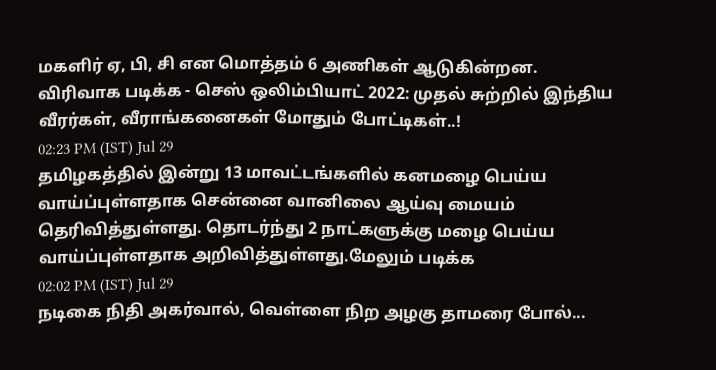மகளிர் ஏ, பி, சி என மொத்தம் 6 அணிகள் ஆடுகின்றன.
விரிவாக படிக்க - செஸ் ஒலிம்பியாட் 2022: முதல் சுற்றில் இந்திய வீரர்கள், வீராங்கனைகள் மோதும் போட்டிகள்..!
02:23 PM (IST) Jul 29
தமிழகத்தில் இன்று 13 மாவட்டங்களில் கனமழை பெய்ய வாய்ப்புள்ளதாக சென்னை வானிலை ஆய்வு மையம் தெரிவித்துள்ளது. தொடர்ந்து 2 நாட்களுக்கு மழை பெய்ய வாய்ப்புள்ளதாக அறிவித்துள்ளது.மேலும் படிக்க
02:02 PM (IST) Jul 29
நடிகை நிதி அகர்வால், வெள்ளை நிற அழகு தாமரை போல்...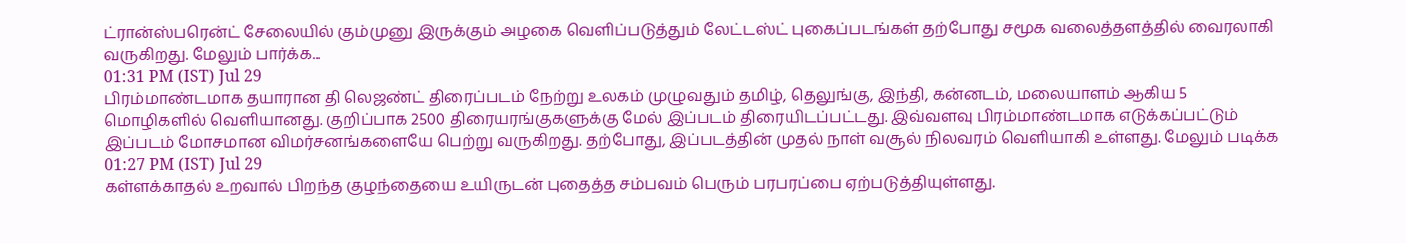ட்ரான்ஸ்பரென்ட் சேலையில் கும்முனு இருக்கும் அழகை வெளிப்படுத்தும் லேட்டஸ்ட் புகைப்படங்கள் தற்போது சமூக வலைத்தளத்தில் வைரலாகி வருகிறது. மேலும் பார்க்க...
01:31 PM (IST) Jul 29
பிரம்மாண்டமாக தயாரான தி லெஜண்ட் திரைப்படம் நேற்று உலகம் முழுவதும் தமிழ், தெலுங்கு, இந்தி, கன்னடம், மலையாளம் ஆகிய 5 மொழிகளில் வெளியானது. குறிப்பாக 2500 திரையரங்குகளுக்கு மேல் இப்படம் திரையிடப்பட்டது. இவ்வளவு பிரம்மாண்டமாக எடுக்கப்பட்டும் இப்படம் மோசமான விமர்சனங்களையே பெற்று வருகிறது. தற்போது, இப்படத்தின் முதல் நாள் வசூல் நிலவரம் வெளியாகி உள்ளது. மேலும் படிக்க
01:27 PM (IST) Jul 29
கள்ளக்காதல் உறவால் பிறந்த குழந்தையை உயிருடன் புதைத்த சம்பவம் பெரும் பரபரப்பை ஏற்படுத்தியுள்ளது.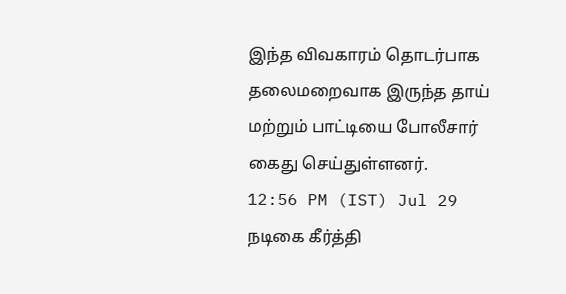இந்த விவகாரம் தொடர்பாக தலைமறைவாக இருந்த தாய் மற்றும் பாட்டியை போலீசார் கைது செய்துள்ளனர்.
12:56 PM (IST) Jul 29
நடிகை கீர்த்தி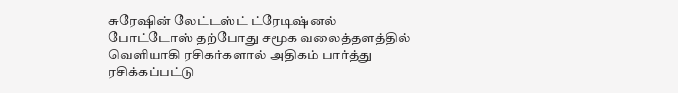சுரேஷின் லேட்டஸ்ட் ட்ரேடிஷ்னல் போட்டோஸ் தற்போது சமூக வலைத்தளத்தில் வெளியாகி ரசிகர்களால் அதிகம் பார்த்து ரசிக்கப்பட்டு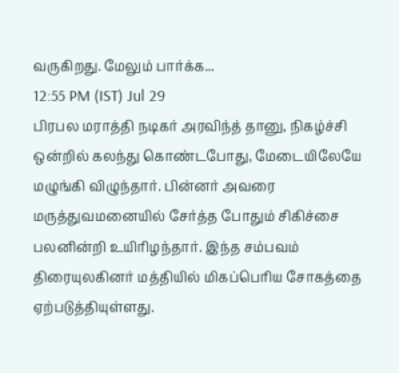வருகிறது. மேலும் பார்க்க...
12:55 PM (IST) Jul 29
பிரபல மராத்தி நடிகர் அரவிந்த் தானு, நிகழ்ச்சி ஒன்றில் கலந்து கொண்டபோது, மேடையிலேயே மழுங்கி விழுந்தார். பின்னர் அவரை மருத்துவமனையில் சேர்த்த போதும் சிகிச்சை பலனின்றி உயிரிழந்தார். இந்த சம்பவம் திரையுலகினர் மத்தியில் மிகப்பெரிய சோகத்தை ஏற்படுத்தியுள்ளது.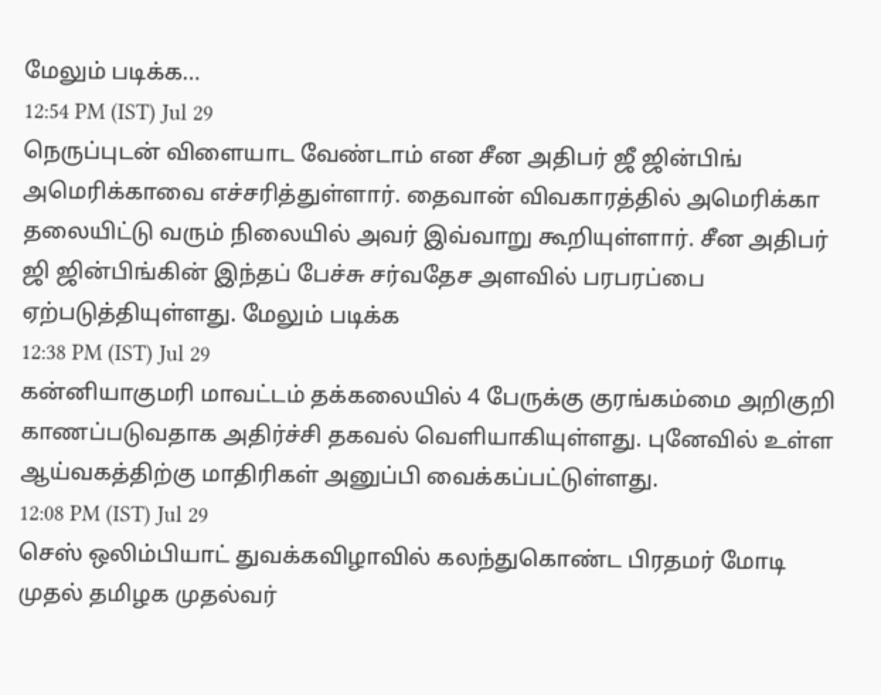மேலும் படிக்க...
12:54 PM (IST) Jul 29
நெருப்புடன் விளையாட வேண்டாம் என சீன அதிபர் ஜீ ஜின்பிங் அமெரிக்காவை எச்சரித்துள்ளார். தைவான் விவகாரத்தில் அமெரிக்கா தலையிட்டு வரும் நிலையில் அவர் இவ்வாறு கூறியுள்ளார். சீன அதிபர் ஜி ஜின்பிங்கின் இந்தப் பேச்சு சர்வதேச அளவில் பரபரப்பை ஏற்படுத்தியுள்ளது. மேலும் படிக்க
12:38 PM (IST) Jul 29
கன்னியாகுமரி மாவட்டம் தக்கலையில் 4 பேருக்கு குரங்கம்மை அறிகுறி காணப்படுவதாக அதிர்ச்சி தகவல் வெளியாகியுள்ளது. புனேவில் உள்ள ஆய்வகத்திற்கு மாதிரிகள் அனுப்பி வைக்கப்பட்டுள்ளது.
12:08 PM (IST) Jul 29
செஸ் ஒலிம்பியாட் துவக்கவிழாவில் கலந்துகொண்ட பிரதமர் மோடி முதல் தமிழக முதல்வர்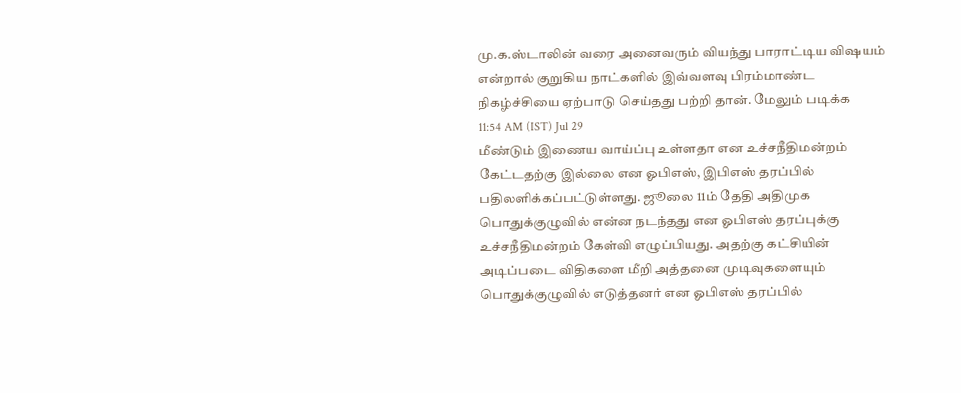மு.க.ஸ்டாலின் வரை அனைவரும் வியந்து பாராட்டிய விஷயம் என்றால் குறுகிய நாட்களில் இவ்வளவு பிரம்மாண்ட நிகழ்ச்சியை ஏற்பாடு செய்தது பற்றி தான். மேலும் படிக்க
11:54 AM (IST) Jul 29
மீண்டும் இணைய வாய்ப்பு உள்ளதா என உச்சநீதிமன்றம் கேட்டதற்கு இல்லை என ஓபிஎஸ், இபிஎஸ் தரப்பில் பதிலளிக்கப்பட்டுள்ளது. ஜூலை 11ம் தேதி அதிமுக பொதுக்குழுவில் என்ன நடந்தது என ஓபிஎஸ் தரப்புக்கு உச்சநீதிமன்றம் கேள்வி எழுப்பியது. அதற்கு கட்சியின் அடிப்படை விதிகளை மீறி அத்தனை முடிவுகளையும் பொதுக்குழுவில் எடுத்தனர் என ஓபிஎஸ் தரப்பில்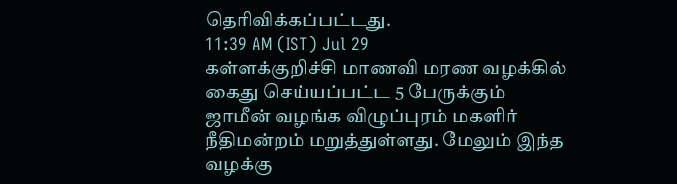தெரிவிக்கப்பட்டது.
11:39 AM (IST) Jul 29
கள்ளக்குறிச்சி மாணவி மரண வழக்கில் கைது செய்யப்பட்ட 5 பேருக்கும் ஜாமீன் வழங்க விழுப்புரம் மகளிர் நீதிமன்றம் மறுத்துள்ளது. மேலும் இந்த வழக்கு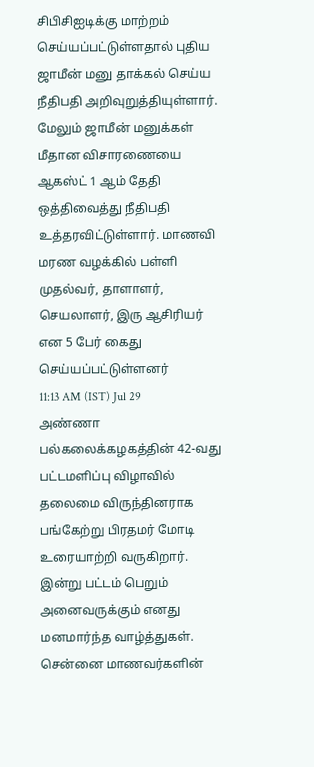சிபிசிஐடிக்கு மாற்றம் செய்யப்பட்டுள்ளதால் புதிய ஜாமீன் மனு தாக்கல் செய்ய நீதிபதி அறிவுறுத்தியுள்ளார். மேலும் ஜாமீன் மனுக்கள் மீதான விசாரணையை ஆகஸ்ட் 1 ஆம் தேதி ஒத்திவைத்து நீதிபதி உத்தரவிட்டுள்ளார். மாணவி மரண வழக்கில் பள்ளி முதல்வர், தாளாளர், செயலாளர், இரு ஆசிரியர் என 5 பேர் கைது செய்யப்பட்டுள்ளனர்
11:13 AM (IST) Jul 29
அண்ணா பல்கலைக்கழகத்தின் 42-வது பட்டமளிப்பு விழாவில் தலைமை விருந்தினராக பங்கேற்று பிரதமர் மோடி உரையாற்றி வருகிறார். இன்று பட்டம் பெறும் அனைவருக்கும் எனது மனமார்ந்த வாழ்த்துகள். சென்னை மாணவர்களின்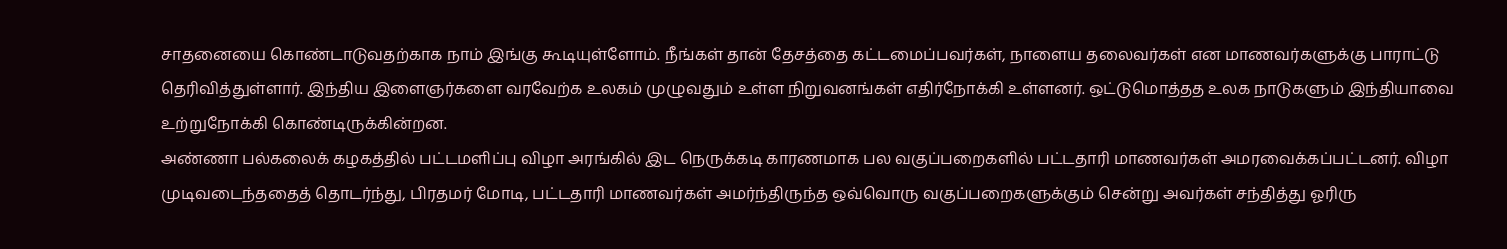சாதனையை கொண்டாடுவதற்காக நாம் இங்கு கூடியுள்ளோம். நீங்கள் தான் தேசத்தை கட்டமைப்பவர்கள், நாளைய தலைவர்கள் என மாணவர்களுக்கு பாராட்டு தெரிவித்துள்ளார். இந்திய இளைஞர்களை வரவேற்க உலகம் முழுவதும் உள்ள நிறுவனங்கள் எதிர்நோக்கி உள்ளனர். ஒட்டுமொத்தத உலக நாடுகளும் இந்தியாவை உற்றுநோக்கி கொண்டிருக்கின்றன.
அண்ணா பல்கலைக் கழகத்தில் பட்டமளிப்பு விழா அரங்கில் இட நெருக்கடி காரணமாக பல வகுப்பறைகளில் பட்டதாரி மாணவர்கள் அமரவைக்கப்பட்டனர். விழா முடிவடைந்ததைத் தொடர்ந்து, பிரதமர் மோடி, பட்டதாரி மாணவர்கள் அமர்ந்திருந்த ஒவ்வொரு வகுப்பறைகளுக்கும் சென்று அவர்கள் சந்தித்து ஓரிரு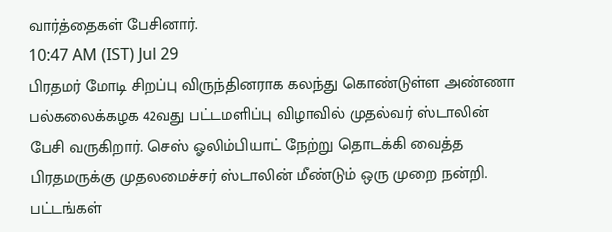வார்த்தைகள் பேசினார்.
10:47 AM (IST) Jul 29
பிரதமர் மோடி சிறப்பு விருந்தினராக கலந்து கொண்டுள்ள அண்ணா பல்கலைக்கழக 42வது பட்டமளிப்பு விழாவில் முதல்வர் ஸ்டாலின் பேசி வருகிறார். செஸ் ஓலிம்பியாட் நேற்று தொடக்கி வைத்த பிரதமருக்கு முதலமைச்சர் ஸ்டாலின் மீண்டும் ஒரு முறை நன்றி. பட்டங்கள்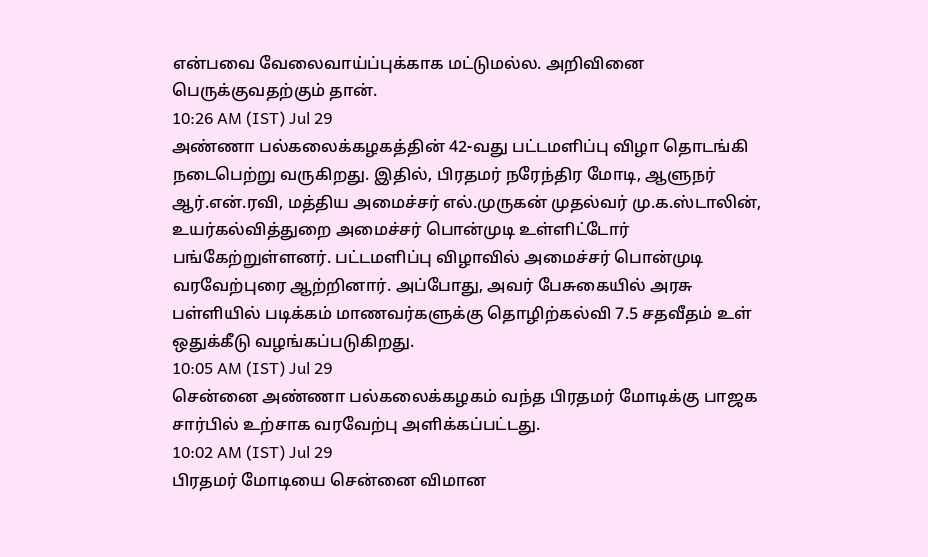என்பவை வேலைவாய்ப்புக்காக மட்டுமல்ல. அறிவினை பெருக்குவதற்கும் தான்.
10:26 AM (IST) Jul 29
அண்ணா பல்கலைக்கழகத்தின் 42-வது பட்டமளிப்பு விழா தொடங்கி நடைபெற்று வருகிறது. இதில், பிரதமர் நரேந்திர மோடி, ஆளுநர் ஆர்.என்.ரவி, மத்திய அமைச்சர் எல்.முருகன் முதல்வர் மு.க.ஸ்டாலின், உயர்கல்வித்துறை அமைச்சர் பொன்முடி உள்ளிட்டோர் பங்கேற்றுள்ளனர். பட்டமளிப்பு விழாவில் அமைச்சர் பொன்முடி வரவேற்புரை ஆற்றினார். அப்போது, அவர் பேசுகையில் அரசு பள்ளியில் படிக்கம் மாணவர்களுக்கு தொழிற்கல்வி 7.5 சதவீதம் உள் ஒதுக்கீடு வழங்கப்படுகிறது.
10:05 AM (IST) Jul 29
சென்னை அண்ணா பல்கலைக்கழகம் வந்த பிரதமர் மோடிக்கு பாஜக சார்பில் உற்சாக வரவேற்பு அளிக்கப்பட்டது.
10:02 AM (IST) Jul 29
பிரதமர் மோடியை சென்னை விமான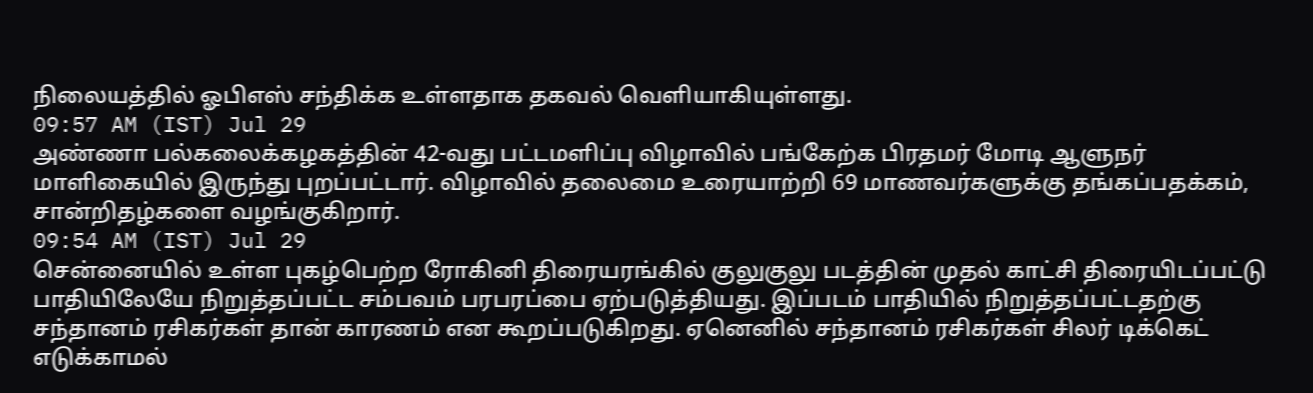நிலையத்தில் ஓபிஎஸ் சந்திக்க உள்ளதாக தகவல் வெளியாகியுள்ளது.
09:57 AM (IST) Jul 29
அண்ணா பல்கலைக்கழகத்தின் 42-வது பட்டமளிப்பு விழாவில் பங்கேற்க பிரதமர் மோடி ஆளுநர் மாளிகையில் இருந்து புறப்பட்டார். விழாவில் தலைமை உரையாற்றி 69 மாணவர்களுக்கு தங்கப்பதக்கம், சான்றிதழ்களை வழங்குகிறார்.
09:54 AM (IST) Jul 29
சென்னையில் உள்ள புகழ்பெற்ற ரோகினி திரையரங்கில் குலுகுலு படத்தின் முதல் காட்சி திரையிடப்பட்டு பாதியிலேயே நிறுத்தப்பட்ட சம்பவம் பரபரப்பை ஏற்படுத்தியது. இப்படம் பாதியில் நிறுத்தப்பட்டதற்கு சந்தானம் ரசிகர்கள் தான் காரணம் என கூறப்படுகிறது. ஏனெனில் சந்தானம் ரசிகர்கள் சிலர் டிக்கெட் எடுக்காமல்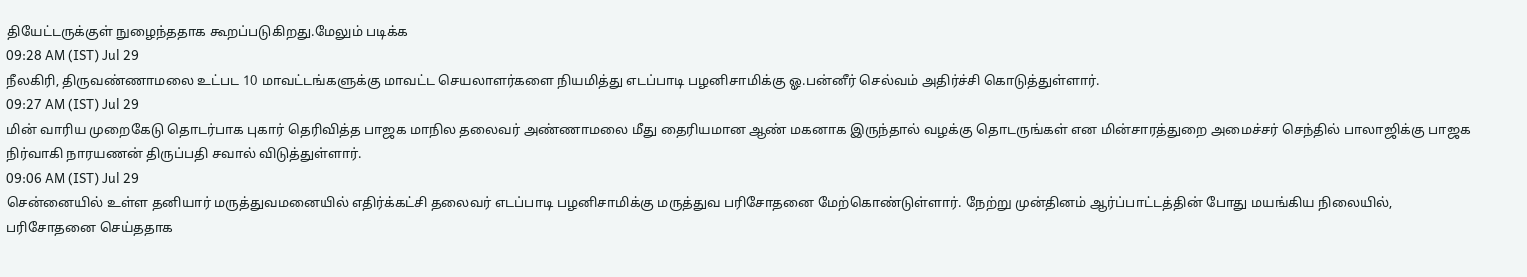தியேட்டருக்குள் நுழைந்ததாக கூறப்படுகிறது.மேலும் படிக்க
09:28 AM (IST) Jul 29
நீலகிரி, திருவண்ணாமலை உட்பட 10 மாவட்டங்களுக்கு மாவட்ட செயலாளர்களை நியமித்து எடப்பாடி பழனிசாமிக்கு ஓ.பன்னீர் செல்வம் அதிர்ச்சி கொடுத்துள்ளார்.
09:27 AM (IST) Jul 29
மின் வாரிய முறைகேடு தொடர்பாக புகார் தெரிவித்த பாஜக மாநில தலைவர் அண்ணாமலை மீது தைரியமான ஆண் மகனாக இருந்தால் வழக்கு தொடருங்கள் என மின்சாரத்துறை அமைச்சர் செந்தில் பாலாஜிக்கு பாஜக நிர்வாகி நாரயணன் திருப்பதி சவால் விடுத்துள்ளார்.
09:06 AM (IST) Jul 29
சென்னையில் உள்ள தனியார் மருத்துவமனையில் எதிர்க்கட்சி தலைவர் எடப்பாடி பழனிசாமிக்கு மருத்துவ பரிசோதனை மேற்கொண்டுள்ளார். நேற்று முன்தினம் ஆர்ப்பாட்டத்தின் போது மயங்கிய நிலையில், பரிசோதனை செய்ததாக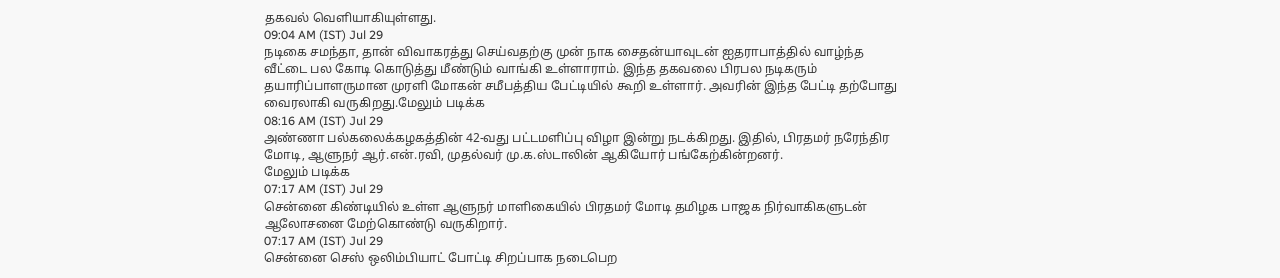தகவல் வெளியாகியுள்ளது.
09:04 AM (IST) Jul 29
நடிகை சமந்தா, தான் விவாகரத்து செய்வதற்கு முன் நாக சைதன்யாவுடன் ஐதராபாத்தில் வாழ்ந்த வீட்டை பல கோடி கொடுத்து மீண்டும் வாங்கி உள்ளாராம். இந்த தகவலை பிரபல நடிகரும் தயாரிப்பாளருமான முரளி மோகன் சமீபத்திய பேட்டியில் கூறி உள்ளார். அவரின் இந்த பேட்டி தற்போது வைரலாகி வருகிறது.மேலும் படிக்க
08:16 AM (IST) Jul 29
அண்ணா பல்கலைக்கழகத்தின் 42-வது பட்டமளிப்பு விழா இன்று நடக்கிறது. இதில், பிரதமர் நரேந்திர மோடி, ஆளுநர் ஆர்.என்.ரவி, முதல்வர் மு.க.ஸ்டாலின் ஆகியோர் பங்கேற்கின்றனர்.
மேலும் படிக்க
07:17 AM (IST) Jul 29
சென்னை கிண்டியில் உள்ள ஆளுநர் மாளிகையில் பிரதமர் மோடி தமிழக பாஜக நிர்வாகிகளுடன் ஆலோசனை மேற்கொண்டு வருகிறார்.
07:17 AM (IST) Jul 29
சென்னை செஸ் ஒலிம்பியாட் போட்டி சிறப்பாக நடைபெற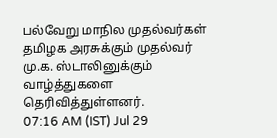பல்வேறு மாநில முதல்வர்கள் தமிழக அரசுக்கும் முதல்வர் மு.க. ஸ்டாலினுக்கும் வாழ்த்துகளை தெரிவித்துள்ளனர்.
07:16 AM (IST) Jul 29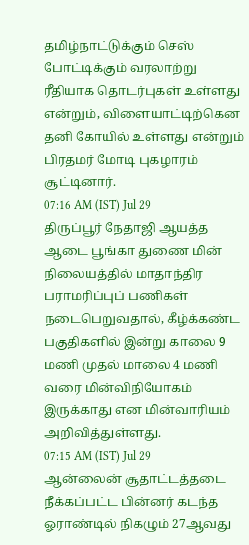தமிழ்நாட்டுக்கும் செஸ் போட்டிக்கும் வரலாற்று ரீதியாக தொடர்புகள் உள்ளது என்றும், விளையாட்டிற்கென தனி கோயில் உள்ளது என்றும் பிரதமர் மோடி புகழாரம் சூட்டினார்.
07:16 AM (IST) Jul 29
திருப்பூர் நேதாஜி ஆயத்த ஆடை பூங்கா துணை மின் நிலையத்தில் மாதாந்திர பராமரிப்புப் பணிகள் நடைபெறுவதால், கீழ்க்கண்ட பகுதிகளில் இன்று காலை 9 மணி முதல் மாலை 4 மணி வரை மின்விநியோகம் இருக்காது என மின்வாரியம் அறிவித்துள்ளது.
07:15 AM (IST) Jul 29
ஆன்லைன் சூதாட்டத்தடை நீக்கப்பட்ட பின்னர் கடந்த ஓராண்டில் நிகழும் 27ஆவது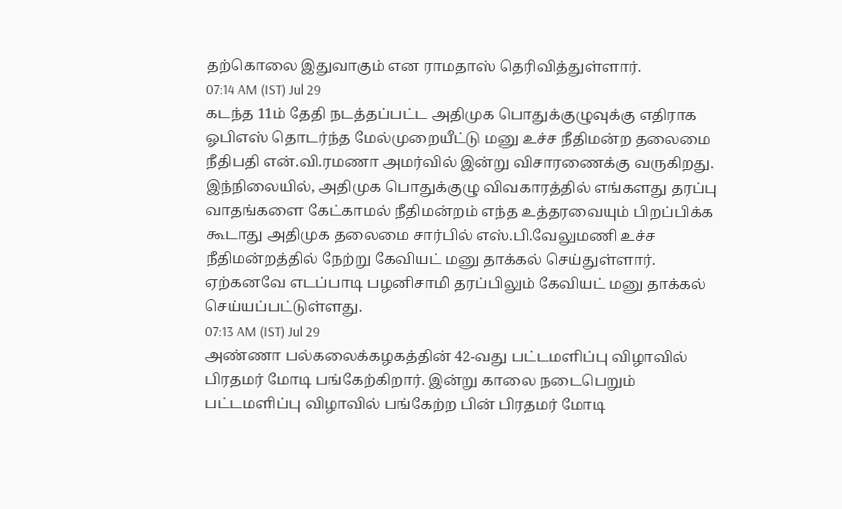தற்கொலை இதுவாகும் என ராமதாஸ் தெரிவித்துள்ளார்.
07:14 AM (IST) Jul 29
கடந்த 11ம் தேதி நடத்தப்பட்ட அதிமுக பொதுக்குழுவுக்கு எதிராக ஓபிஎஸ் தொடர்ந்த மேல்முறையீட்டு மனு உச்ச நீதிமன்ற தலைமை நீதிபதி என்.வி.ரமணா அமர்வில் இன்று விசாரணைக்கு வருகிறது. இந்நிலையில், அதிமுக பொதுக்குழு விவகாரத்தில் எங்களது தரப்பு வாதங்களை கேட்காமல் நீதிமன்றம் எந்த உத்தரவையும் பிறப்பிக்க கூடாது அதிமுக தலைமை சார்பில் எஸ்.பி.வேலுமணி உச்ச நீதிமன்றத்தில் நேற்று கேவியட் மனு தாக்கல் செய்துள்ளார். ஏற்கனவே எடப்பாடி பழனிசாமி தரப்பிலும் கேவியட் மனு தாக்கல் செய்யப்பட்டுள்ளது.
07:13 AM (IST) Jul 29
அண்ணா பல்கலைக்கழகத்தின் 42-வது பட்டமளிப்பு விழாவில் பிரதமர் மோடி பங்கேற்கிறார். இன்று காலை நடைபெறும் பட்டமளிப்பு விழாவில் பங்கேற்ற பின் பிரதமர் மோடி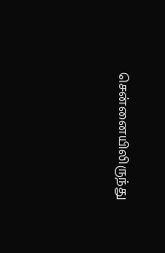சென்னையிலிருந்து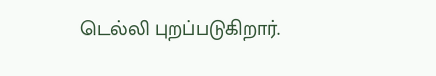டெல்லி புறப்படுகிறார்.